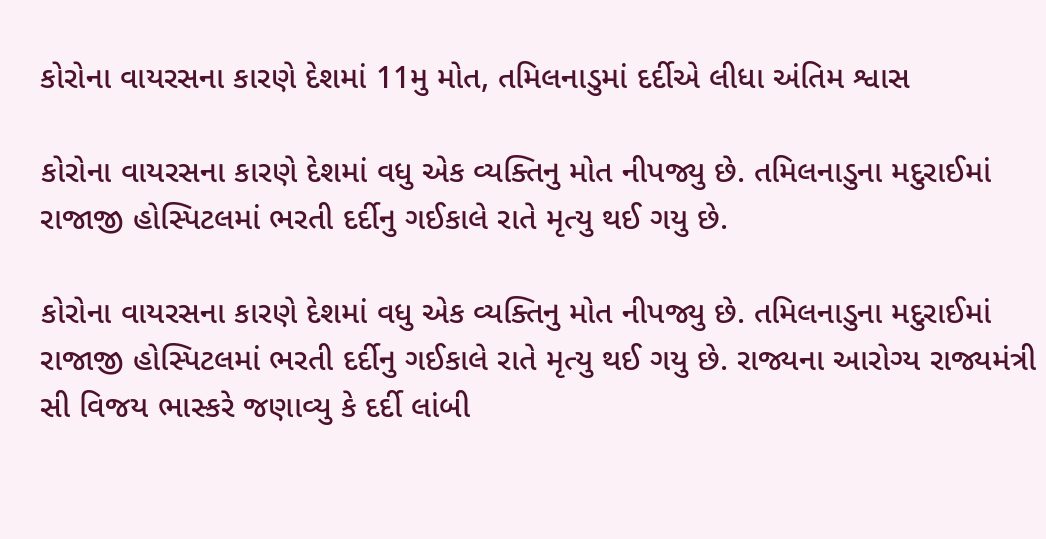કોરોના વાયરસના કારણે દેશમાં 11મુ મોત, તમિલનાડુમાં દર્દીએ લીધા અંતિમ શ્વાસ

કોરોના વાયરસના કારણે દેશમાં વધુ એક વ્યક્તિનુ મોત નીપજ્યુ છે. તમિલનાડુના મદુરાઈમાં રાજાજી હોસ્પિટલમાં ભરતી દર્દીનુ ગઈકાલે રાતે મૃત્યુ થઈ ગયુ છે.

કોરોના વાયરસના કારણે દેશમાં વધુ એક વ્યક્તિનુ મોત નીપજ્યુ છે. તમિલનાડુના મદુરાઈમાં રાજાજી હોસ્પિટલમાં ભરતી દર્દીનુ ગઈકાલે રાતે મૃત્યુ થઈ ગયુ છે. રાજ્યના આરોગ્ય રાજ્યમંત્રી સી વિજય ભાસ્કરે જણાવ્યુ કે દર્દી લાંબી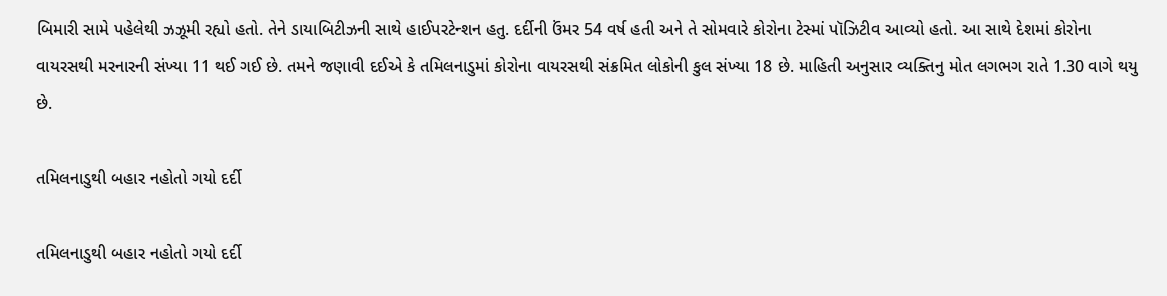બિમારી સામે પહેલેથી ઝઝૂમી રહ્યો હતો. તેને ડાયાબિટીઝની સાથે હાઈપરટેન્શન હતુ. દર્દીની ઉંમર 54 વર્ષ હતી અને તે સોમવારે કોરોના ટેસ્માં પૉઝિટીવ આવ્યો હતો. આ સાથે દેશમાં કોરોના વાયરસથી મરનારની સંખ્યા 11 થઈ ગઈ છે. તમને જણાવી દઈએ કે તમિલનાડુમાં કોરોના વાયરસથી સંક્રમિત લોકોની કુલ સંખ્યા 18 છે. માહિતી અનુસાર વ્યક્તિનુ મોત લગભગ રાતે 1.30 વાગે થયુ છે.

તમિલનાડુથી બહાર નહોતો ગયો દર્દી

તમિલનાડુથી બહાર નહોતો ગયો દર્દી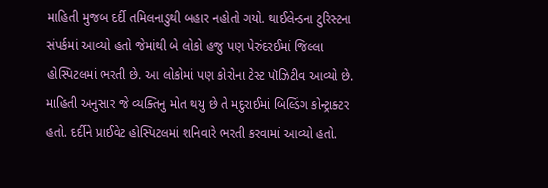માહિતી મુજબ દર્દી તમિલનાડુથી બહાર નહોતો ગયો. થાઈલેન્ડના ટુરિસ્ટના સંપર્કમાં આવ્યો હતો જેમાંથી બે લોકો હજુ પણ પેરુંદરઈમાં જિલ્લા હોસ્પિટલમાં ભરતી છે. આ લોકોમાં પણ કોરોના ટેસ્ટ પૉઝિટીવ આવ્યો છે. માહિતી અનુસાર જે વ્યક્તિનુ મોત થયુ છે તે મદુરાઈમાં બિલ્ડિંગ કોન્ટ્રાક્ટર હતો. દર્દીને પ્રાઈવેટ હોસ્પિટલમાં શનિવારે ભરતી કરવામાં આવ્યો હતો.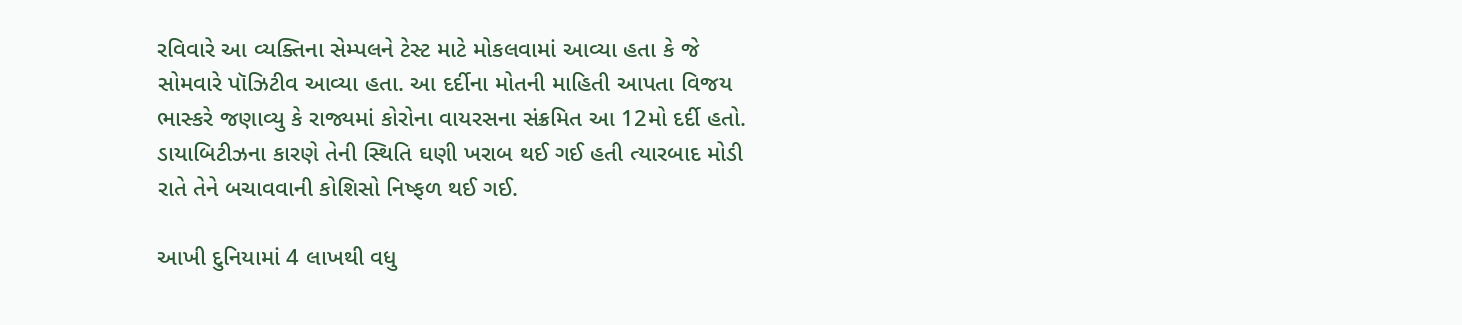રવિવારે આ વ્યક્તિના સેમ્પલને ટેસ્ટ માટે મોકલવામાં આવ્યા હતા કે જે સોમવારે પૉઝિટીવ આવ્યા હતા. આ દર્દીના મોતની માહિતી આપતા વિજય ભાસ્કરે જણાવ્યુ કે રાજ્યમાં કોરોના વાયરસના સંક્રમિત આ 12મો દર્દી હતો. ડાયાબિટીઝના કારણે તેની સ્થિતિ ઘણી ખરાબ થઈ ગઈ હતી ત્યારબાદ મોડી રાતે તેને બચાવવાની કોશિસો નિષ્ફળ થઈ ગઈ.

આખી દુનિયામાં 4 લાખથી વધુ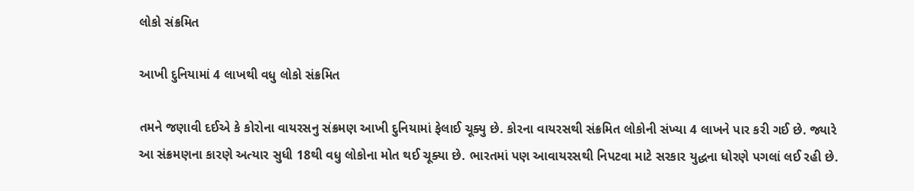લોકો સંક્રમિત

આખી દુનિયામાં 4 લાખથી વધુ લોકો સંક્રમિત

તમને જણાવી દઈએ કે કોરોના વાયરસનુ સંક્રમણ આખી દુનિયામાં ફેલાઈ ચૂક્યુ છે. કોરના વાયરસથી સંક્રમિત લોકોની સંખ્યા 4 લાખને પાર કરી ગઈ છે. જ્યારે આ સંક્રમણના કારણે અત્યાર સુધી 18થી વધુ લોકોના મોત થઈ ચૂક્યા છે. ભારતમાં પણ આવાયરસથી નિપટવા માટે સરકાર યુદ્ધના ધોરણે પગલાં લઈ રહી છે.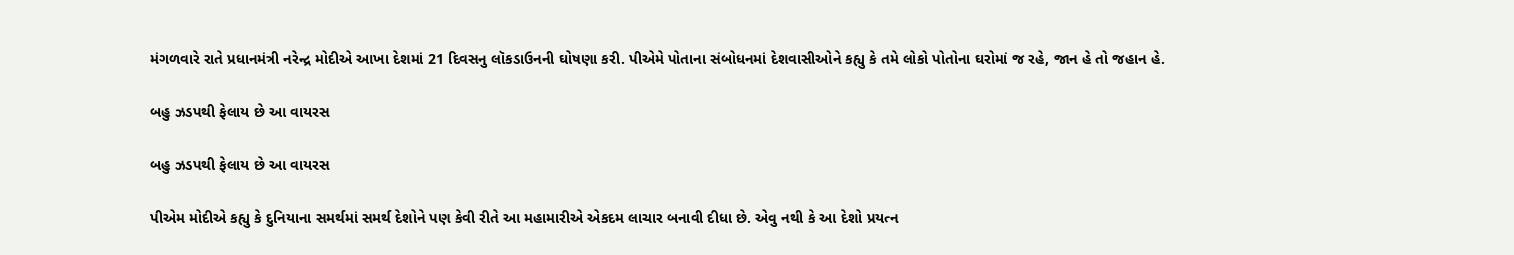મંગળવારે રાતે પ્રધાનમંત્રી નરેન્દ્ર મોદીએ આખા દેશમાં 21 દિવસનુ લૉકડાઉનની ઘોષણા કરી. પીએમે પોતાના સંબોધનમાં દેશવાસીઓને કહ્યુ કે તમે લોકો પોતોના ઘરોમાં જ રહે, જાન હે તો જહાન હે.

બહુ ઝડપથી ફેલાય છે આ વાયરસ

બહુ ઝડપથી ફેલાય છે આ વાયરસ

પીએમ મોદીએ કહ્યુ કે દુનિયાના સમર્થમાં સમર્થ દેશોને પણ કેવી રીતે આ મહામારીએ એકદમ લાચાર બનાવી દીધા છે. એવુ નથી કે આ દેશો પ્રયત્ન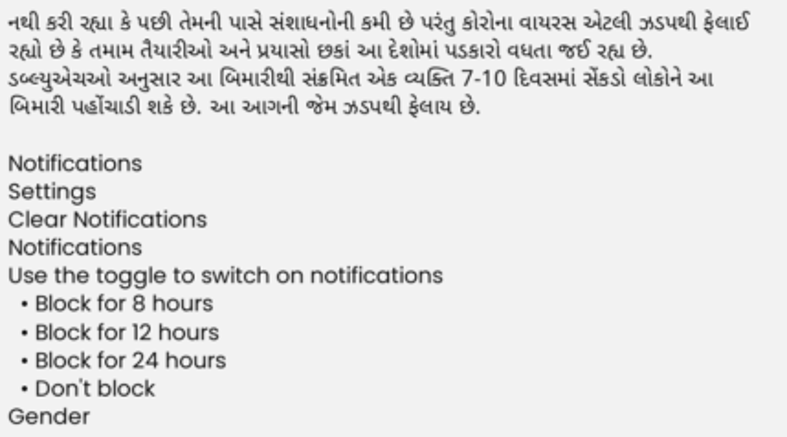નથી કરી રહ્યા કે પછી તેમની પાસે સંશાધનોની કમી છે પરંતુ કોરોના વાયરસ એટલી ઝડપથી ફેલાઈ રહ્યો છે કે તમામ તૈયારીઓ અને પ્રયાસો છકાં આ દેશોમાં પડકારો વધતા જઈ રહ્ય છે. ડબ્લ્યુએચઓ અનુસાર આ બિમારીથી સંક્રમિત એક વ્યક્તિ 7-10 દિવસમાં સેંકડો લોકોને આ બિમારી પહોંચાડી શકે છે. આ આગની જેમ ઝડપથી ફેલાય છે.

Notifications
Settings
Clear Notifications
Notifications
Use the toggle to switch on notifications
  • Block for 8 hours
  • Block for 12 hours
  • Block for 24 hours
  • Don't block
Gender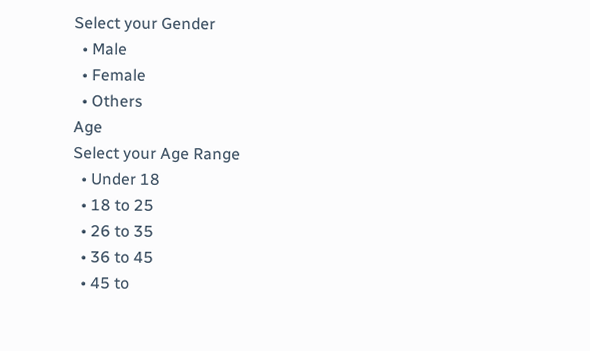Select your Gender
  • Male
  • Female
  • Others
Age
Select your Age Range
  • Under 18
  • 18 to 25
  • 26 to 35
  • 36 to 45
  • 45 to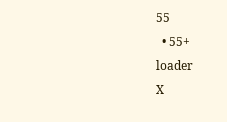55
  • 55+
loader
X